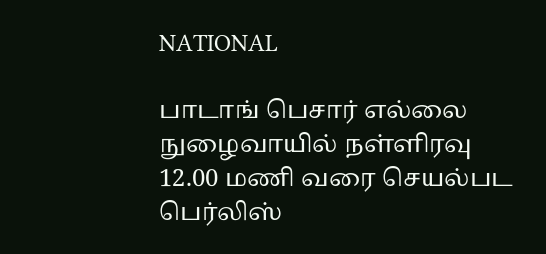NATIONAL

பாடாங் பெசார் எல்லை நுழைவாயில் நள்ளிரவு 12.00 மணி வரை செயல்பட பெர்லிஸ்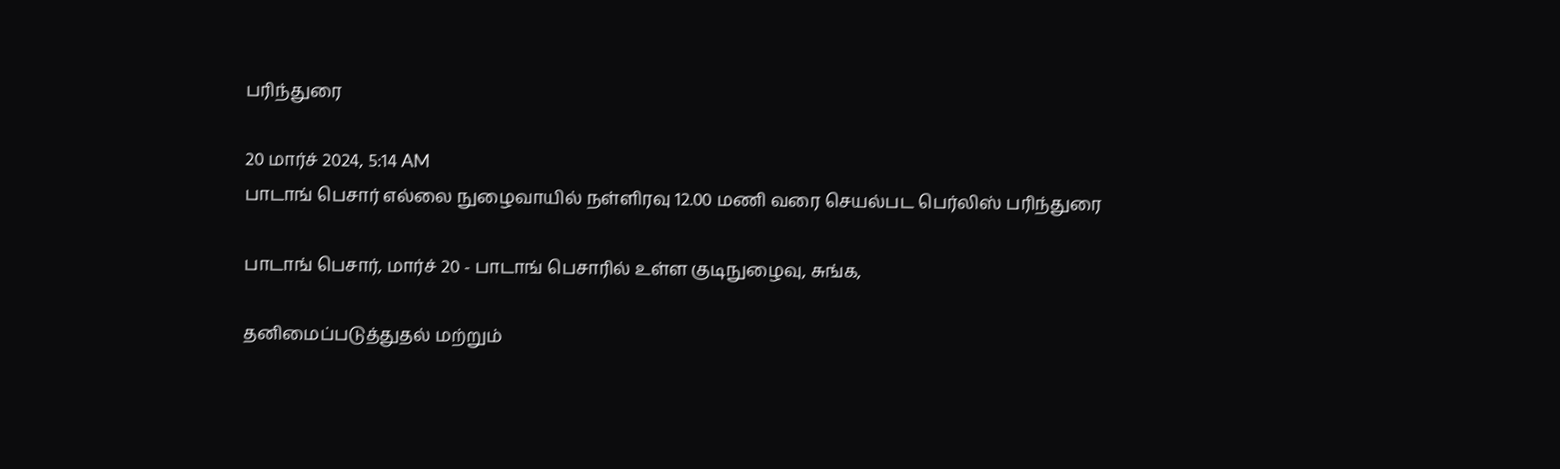பரிந்துரை

20 மார்ச் 2024, 5:14 AM
பாடாங் பெசார் எல்லை நுழைவாயில் நள்ளிரவு 12.00 மணி வரை செயல்பட பெர்லிஸ் பரிந்துரை

பாடாங் பெசார், மார்ச் 20 - பாடாங் பெசாரில் உள்ள குடிநுழைவு, சுங்க,

தனிமைப்படுத்துதல் மற்றும்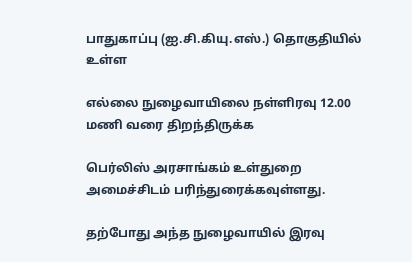பாதுகாப்பு (ஐ.சி.கியு.எஸ்.) தொகுதியில் உள்ள

எல்லை நுழைவாயிலை நள்ளிரவு 12.00 மணி வரை திறந்திருக்க

பெர்லிஸ் அரசாங்கம் உள்துறை அமைச்சிடம் பரிந்துரைக்கவுள்ளது.

தற்போது அந்த நுழைவாயில் இரவு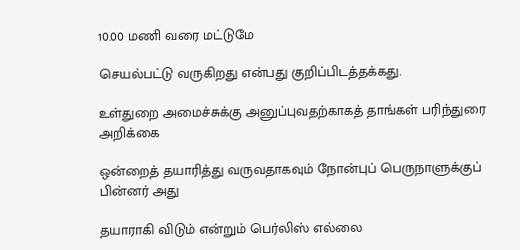10.00 மணி வரை மட்டுமே

செயல்பட்டு வருகிறது என்பது குறிப்பிடத்தக்கது.

உள்துறை அமைச்சுக்கு அனுப்புவதற்காகத் தாங்கள் பரிந்துரை அறிக்கை

ஒன்றைத் தயாரித்து வருவதாகவும் நோன்புப் பெருநாளுக்குப் பின்னர் அது

தயாராகி விடும் என்றும் பெர்லிஸ் எல்லை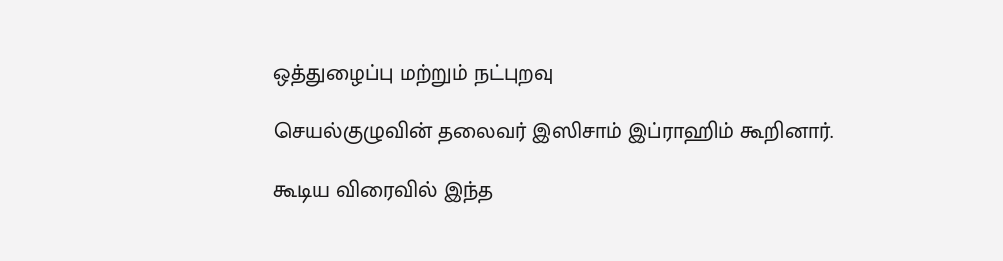ஒத்துழைப்பு மற்றும் நட்புறவு

செயல்குழுவின் தலைவர் இஸிசாம் இப்ராஹிம் கூறினார்.

கூடிய விரைவில் இந்த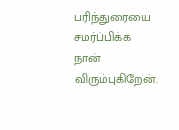பரிந்துரையை சமர்ப்பிக்க நான் விரும்புகிறேன்.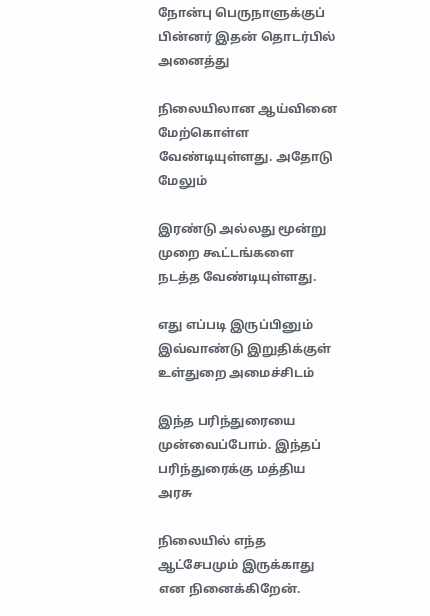நோன்பு பெருநாளுக்குப் பின்னர் இதன் தொடர்பில் அனைத்து

நிலையிலான ஆய்வினை மேற்கொள்ள வேண்டியுள்ளது. அதோடு மேலும்

இரண்டு அல்லது மூன்று முறை கூட்டங்களை நடத்த வேண்டியுள்ளது.

எது எப்படி இருப்பினும் இவ்வாண்டு இறுதிக்குள் உள்துறை அமைச்சிடம்

இந்த பரிந்துரையை முன்வைப்போம். இந்தப் பரிந்துரைக்கு மத்திய அரசு

நிலையில் எந்த ஆட்சேபமும் இருக்காது என நினைக்கிறேன்.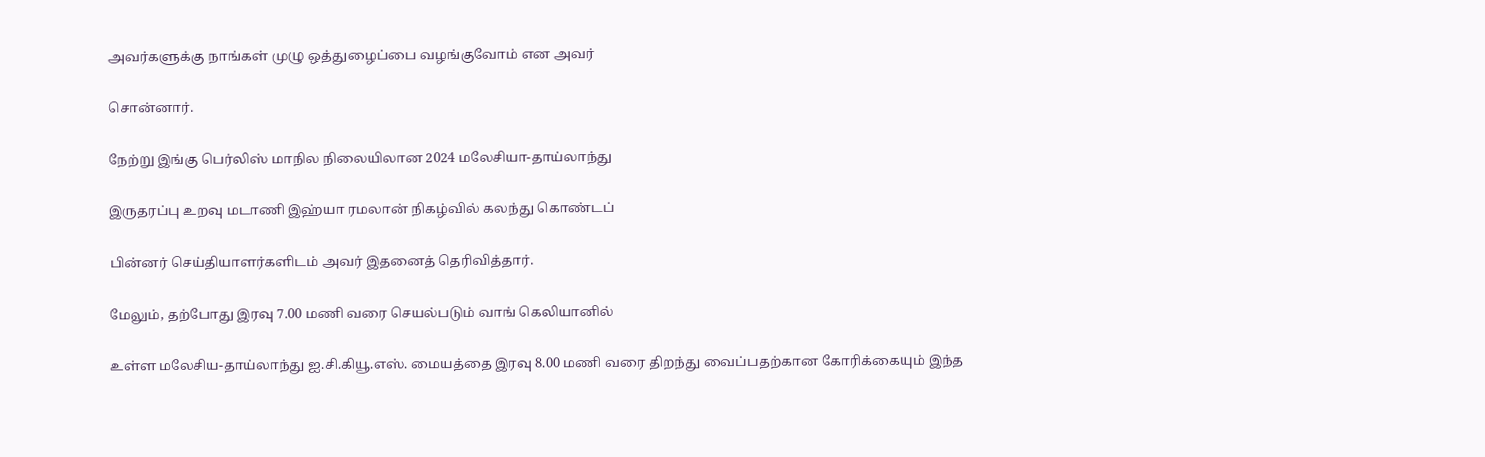அவர்களுக்கு நாங்கள் முழு ஒத்துழைப்பை வழங்குவோம் என அவர்

சொன்னார்.

நேற்று இங்கு பெர்லிஸ் மாநில நிலையிலான 2024 மலேசியா-தாய்லாந்து

இருதரப்பு உறவு மடாணி இஹ்யா ரமலான் நிகழ்வில் கலந்து கொண்டப்

பின்னர் செய்தியாளர்களிடம் அவர் இதனைத் தெரிவித்தார்.

மேலும், தற்போது இரவு 7.00 மணி வரை செயல்படும் வாங் கெலியானில்

உள்ள மலேசிய-தாய்லாந்து ஐ.சி.கியூ.எஸ். மையத்தை இரவு 8.00 மணி வரை திறந்து வைப்பதற்கான கோரிக்கையும் இந்த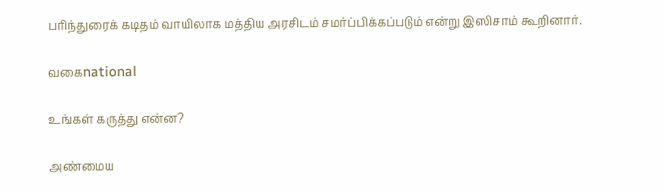பரிந்துரைக் கடிதம் வாயிலாக மத்திய அரசிடம் சமர்ப்பிக்கப்படும் என்று இஸிசாம் கூறினார்.

வகைnational

உங்கள் கருத்து என்ன?

அண்மைய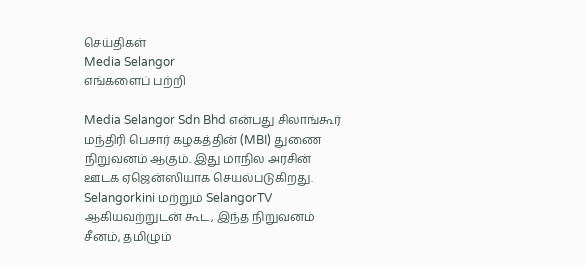செய்திகள்
Media Selangor
எங்களைப் பற்றி

Media Selangor Sdn Bhd என்பது சிலாங்கூர் மந்திரி பெசார் கழகத்தின் (MBI) துணை நிறுவனம் ஆகும். இது மாநில அரசின் ஊடக ஏஜென்ஸியாக செயல்படுகிறது. Selangorkini மற்றும் SelangorTV ஆகியவற்றுடன் கூட, இந்த நிறுவனம் சீனம், தமிழும்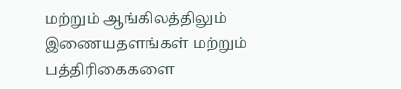மற்றும் ஆங்கிலத்திலும் இணையதளங்கள் மற்றும் பத்திரிகைகளை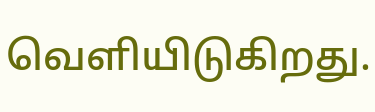வெளியிடுகிறது.